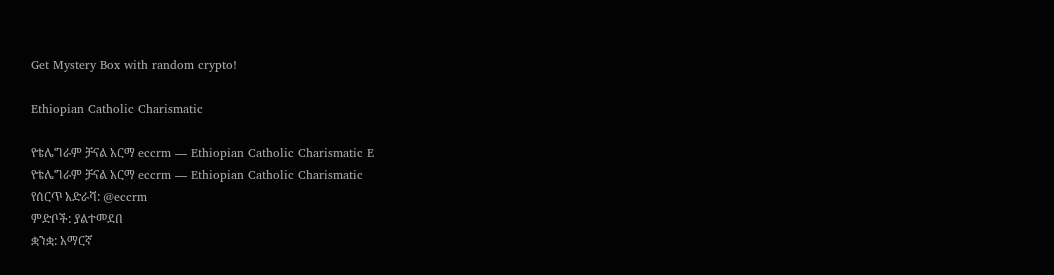Get Mystery Box with random crypto!

Ethiopian Catholic Charismatic

የቴሌግራም ቻናል አርማ eccrm — Ethiopian Catholic Charismatic E
የቴሌግራም ቻናል አርማ eccrm — Ethiopian Catholic Charismatic
የሰርጥ አድራሻ: @eccrm
ምድቦች: ያልተመደበ
ቋንቋ: አማርኛ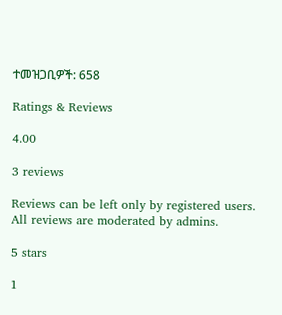ተመዝጋቢዎች: 658

Ratings & Reviews

4.00

3 reviews

Reviews can be left only by registered users. All reviews are moderated by admins.

5 stars

1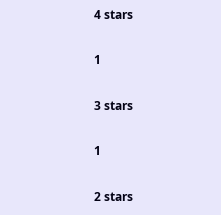4 stars

1

3 stars

1

2 stars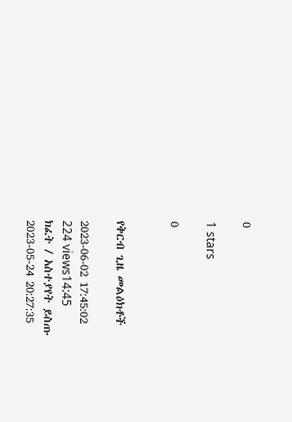0

1 stars

0


የቅርብ ጊዜ መልዕክቶች

2023-06-02 17:45:02
224 views14:45
ክፈት / አስተያየት ይስጡ
2023-05-24 20:27:35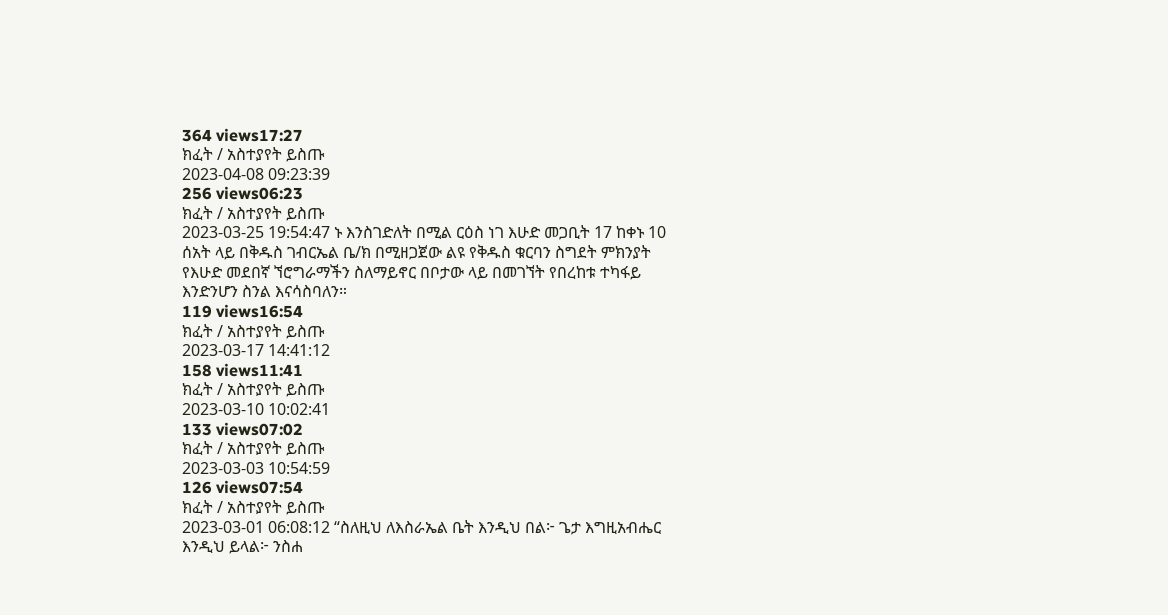364 views17:27
ክፈት / አስተያየት ይስጡ
2023-04-08 09:23:39
256 views06:23
ክፈት / አስተያየት ይስጡ
2023-03-25 19:54:47 ኑ እንስገድለት በሚል ርዕስ ነገ እሁድ መጋቢት 17 ከቀኑ 10 ሰአት ላይ በቅዱስ ገብርኤል ቤ/ክ በሚዘጋጀው ልዩ የቅዱስ ቁርባን ስግደት ምክንያት የእሁድ መደበኛ ኘሮግራማችን ስለማይኖር በቦታው ላይ በመገኘት የበረከቱ ተካፋይ እንድንሆን ስንል እናሳስባለን።
119 views16:54
ክፈት / አስተያየት ይስጡ
2023-03-17 14:41:12
158 views11:41
ክፈት / አስተያየት ይስጡ
2023-03-10 10:02:41
133 views07:02
ክፈት / አስተያየት ይስጡ
2023-03-03 10:54:59
126 views07:54
ክፈት / አስተያየት ይስጡ
2023-03-01 06:08:12 “ስለዚህ ለእስራኤል ቤት እንዲህ በል፦ ጌታ እግዚአብሔር እንዲህ ይላል፦ ንስሐ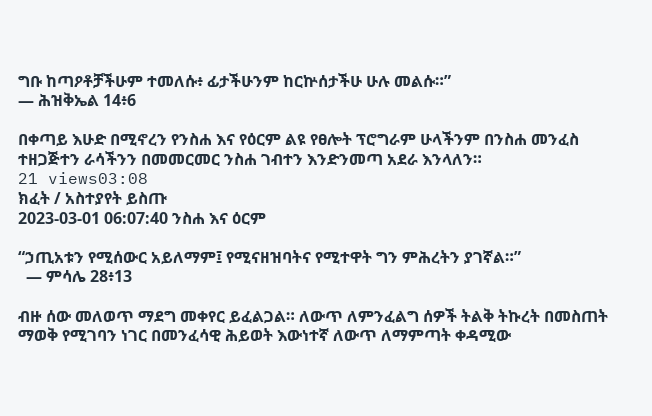ግቡ ከጣዖቶቻችሁም ተመለሱ፥ ፊታችሁንም ከርኵሰታችሁ ሁሉ መልሱ።”
— ሕዝቅኤል 14፥6

በቀጣይ እሁድ በሚኖረን የንስሐ እና የዕርም ልዩ የፀሎት ፕሮግራም ሁላችንም በንስሐ መንፈስ ተዘጋጅተን ራሳችንን በመመርመር ንስሐ ገብተን እንድንመጣ አደራ እንላለን።
21 views03:08
ክፈት / አስተያየት ይስጡ
2023-03-01 06:07:40 ንስሐ እና ዕርም

“ኃጢአቱን የሚሰውር አይለማም፤ የሚናዘዝባትና የሚተዋት ግን ምሕረትን ያገኛል።”
  — ምሳሌ 28፥13

ብዙ ሰው መለወጥ ማደግ መቀየር ይፈልጋል። ለውጥ ለምንፈልግ ሰዎች ትልቅ ትኩረት በመስጠት ማወቅ የሚገባን ነገር በመንፈሳዊ ሕይወት እውነተኛ ለውጥ ለማምጣት ቀዳሚው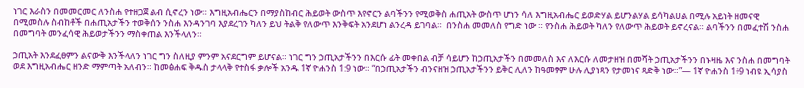ነገር እራስን በመመርመር ለንስሐ የተዘጋጀ ልብ ሲኖረን ነው። እግዚአብሔርን በማያስከብር ሕይወት ውስጥ እየኖርን ልባችንን የሚወቅስ ሐጢአት ውስጥ ሆነን ሳለ እግዚአብሔር ይወድሃል ይሆንልሃል ይሳካልሀል በሚሉ አይነት ዘመናዊ በሚመስሉ ስብከቶች በሐጢአታችን ተወቅሰን ንስሐ እንዳንገባ እያደረገን ካለን ይህ ትልቅ የለውጥ እንቅፍት አንደሆነ ልንረዳ ይገባል።  በንስሐ መመለስ የግድ ነው ። የንስሐ ሕይወት ካለን የለውጥ ሕይወት ይኖረናል። ልባችንን በመፈተሽ ንስሐ በመግባት መንፈሳዊ ሕይወታችንን ማስቀጠል እንችላለን።

ኃጢአት እንደፈፀምን ልናውቅ እንችላለን ነገር ግን ስለዚያ ምንም አናደርግም ይሆናል። ነገር ግን ኃጢአታችንን በእርሱ ፊት መቀበል ብቻ ሳይሆን ከኃጢአታችን በመመለስ እና ለእርሱ ለመታዘዝ በመሻት ኃጢአታችንን በኑዛዜ እና ንስሐ በመግባት ወደ እግዚአብሔር ዘንድ ማምጣት አለብን። ከመፅሐፍ ቅዱስ ታላላቅ የተስፋ ቃሎች አንዱ 1ኛ ዮሐንስ 1:9 ነው። “በኃጢአታችን ብንናዘዝ ኃጢአታችንን ይቅር ሊለን ከዓመፃም ሁሉ ሊያነጻን የታመነና ጻድቅ ነው።”— 1ኛ ዮሐንስ 1፥9 ነብዩ ኢሳያስ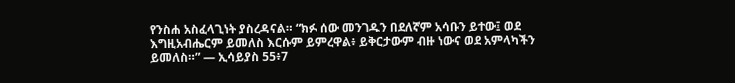የንስሐ አስፈላጊነት ያስረዳናል። “ክፉ ሰው መንገዱን በደለኛም አሳቡን ይተው፤ ወደ እግዚአብሔርም ይመለስ እርሱም ይምረዋል፥ ይቅርታውም ብዙ ነውና ወደ አምላካችን ይመለስ።” — ኢሳይያስ 55፥7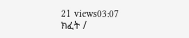21 views03:07
ክፈት /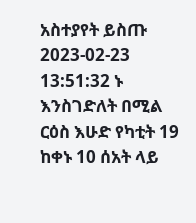አስተያየት ይስጡ
2023-02-23 13:51:32 ኑ እንስገድለት በሚል ርዕስ እሁድ የካቲት 19 ከቀኑ 10 ሰአት ላይ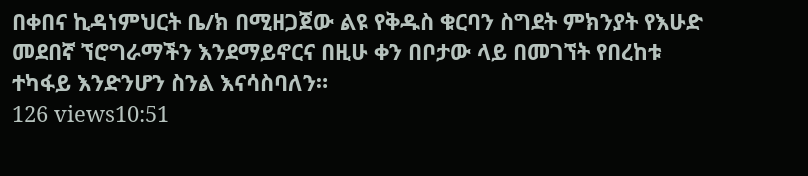በቀበና ኪዳነምህርት ቤ/ክ በሚዘጋጀው ልዩ የቅዱስ ቁርባን ስግደት ምክንያት የእሁድ መደበኛ ኘሮግራማችን እንደማይኖርና በዚሁ ቀን በቦታው ላይ በመገኘት የበረከቱ ተካፋይ እንድንሆን ስንል እናሳስባለን።
126 views10:51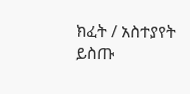ክፈት / አስተያየት ይስጡ